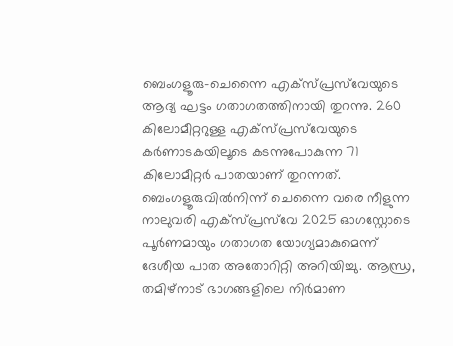ബെംഗളൂരു-ചെന്നൈ എക്സ്‍പ്രസ്‍വേയുടെ ആദ്യ ഘട്ടം ഗതാഗതത്തിനായി തുറന്നു. 260 കിലോമീറ്ററുള്ള എക്സ്‍പ്രസ്‍വേയുടെ കർണാടകയിലൂടെ കടന്നുപോകുന്ന 71 കിലോമീറ്റ‍ർ പാതയാണ് തുറന്നത്. ബെംഗളൂരുവിൽനിന്ന് ചെന്നൈ വരെ നീളുന്ന നാലുവരി എക്സ്‍പ്രസ്‍വേ 2025 ഓഗസ്റ്റോടെ പൂർണമായും ഗതാഗത യോഗ്യമാകുമെന്ന് ദേശീയ പാത അതോറിറ്റി അറിയിച്ചു. ആന്ധ്ര, തമിഴ്നാട് ഭാഗങ്ങളിലെ നിർമാണ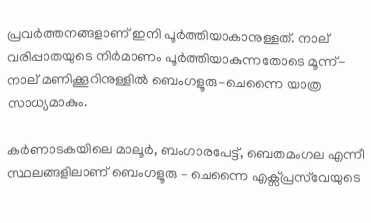പ്രവർത്തനങ്ങളാണ് ഇനി പൂർത്തിയാകാനുള്ളത്. നാല് വരിപ്പാതയുടെ നിർമാണം പൂർത്തിയാകുന്നതോടെ മൂന്ന്-നാല് മണിക്കൂറിനുള്ളിൽ ബെംഗളൂരു-ചെന്നൈ യാത്ര സാധ്യമാകും.

കർണാടകയിലെ മാലൂർ, ബംഗാരപേട്ട്, ബെതമംഗല എന്നീ സ്ഥലങ്ങളിലാണ് ബെംഗളൂരു – ചെന്നൈ എക്സ്‍പ്രസ്‍വേയുടെ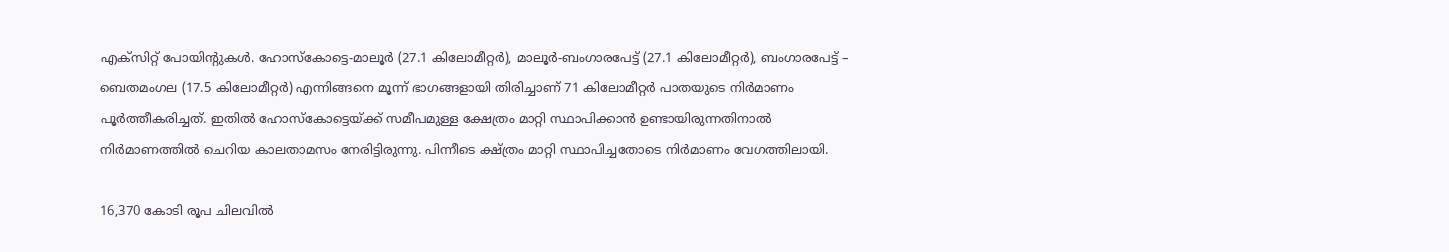എക്സിറ്റ് പോയിൻ്റുകൾ. ഹോസ്കോട്ടെ-മാലൂർ (27.1 കിലോമീറ്റർ), മാലൂർ-ബംഗാരപേട്ട് (27.1 കിലോമീറ്റർ), ബംഗാരപേട്ട് – ബെതമംഗല (17.5 കിലോമീറ്റർ) എന്നിങ്ങനെ മൂന്ന് ഭാഗങ്ങളായി തിരിച്ചാണ് 71 കിലോമീറ്റർ പാതയുടെ നിർമാണം പൂർത്തീകരിച്ചത്. ഇതിൽ ഹോസ്കോട്ടെയ്ക്ക് സമീപമുള്ള ക്ഷേത്രം മാറ്റി സ്ഥാപിക്കാൻ ഉണ്ടായിരുന്നതിനാൽ നിർമാണത്തിൽ ചെറിയ കാലതാമസം നേരിട്ടിരുന്നു. പിന്നീടെ ക്ഷ്ത്രം മാറ്റി സ്ഥാപിച്ചതോടെ നിർമാണം വേഗത്തിലായി.

16,370 കോടി രൂപ ചിലവിൽ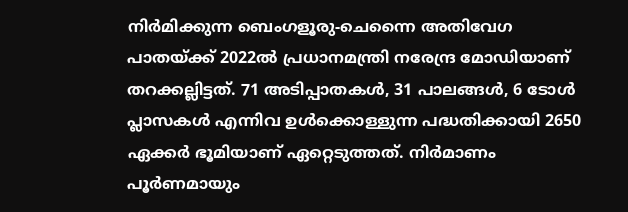നിർമിക്കുന്ന ബെംഗളൂരു-ചെന്നൈ അതിവേഗ പാതയ്ക്ക് 2022ൽ പ്രധാനമന്ത്രി നരേന്ദ്ര മോഡിയാണ് തറക്കല്ലിട്ടത്. 71 അടിപ്പാതകൾ, 31 പാലങ്ങൾ, 6 ടോൾ പ്ലാസകൾ എന്നിവ ഉൾക്കൊള്ളുന്ന പദ്ധതിക്കായി 2650 ഏക്കർ ഭൂമിയാണ് ഏറ്റെടുത്തത്. നിർമാണം പൂർണമായും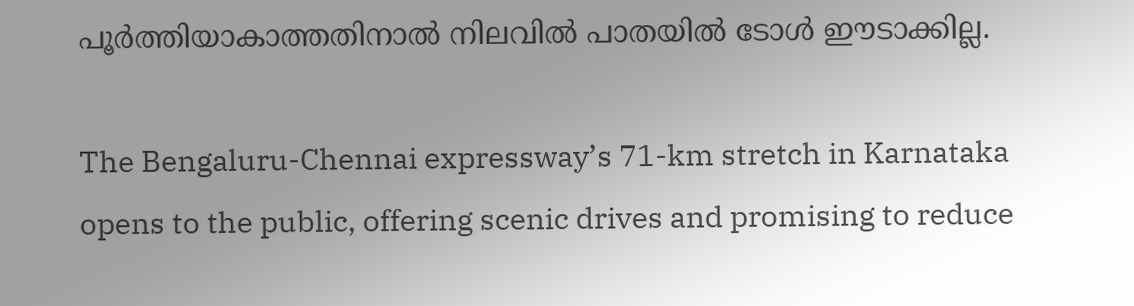പൂ‍ർത്തിയാകാത്തതിനാൽ നിലവിൽ പാതയിൽ ടോൾ ഈടാക്കില്ല.

The Bengaluru-Chennai expressway’s 71-km stretch in Karnataka opens to the public, offering scenic drives and promising to reduce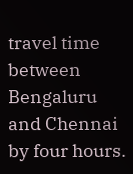travel time between Bengaluru and Chennai by four hours.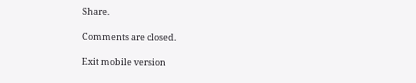Share.

Comments are closed.

Exit mobile version